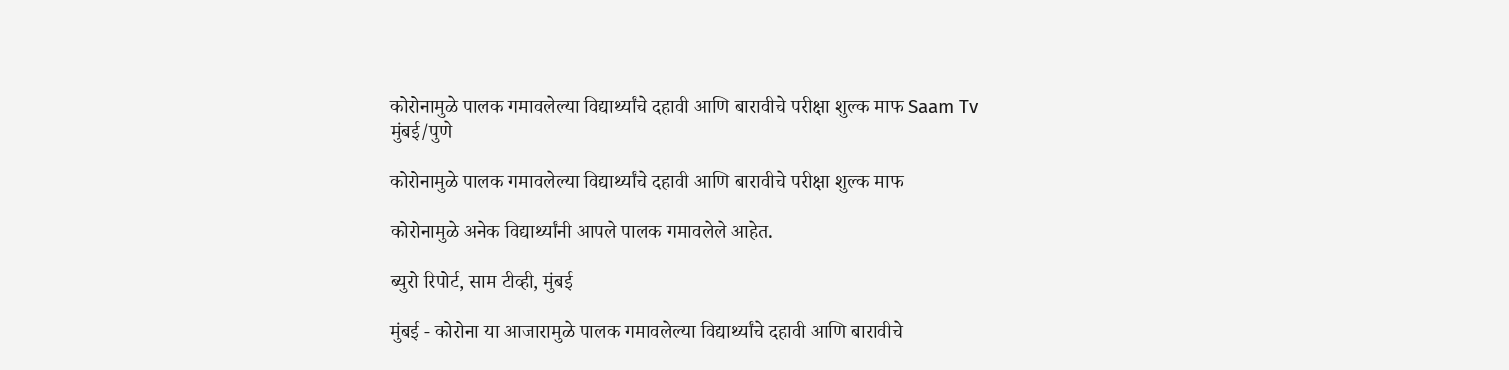कोरोनामुळे पालक गमावलेल्या विद्यार्थ्यांचे दहावी आणि बारावीचे परीक्षा शुल्क माफ Saam Tv
मुंबई/पुणे

कोरोनामुळे पालक गमावलेल्या विद्यार्थ्यांचे दहावी आणि बारावीचे परीक्षा शुल्क माफ

कोरोनामुळे अनेक विद्यार्थ्यांनी आपले पालक गमावलेले आहेत.

ब्युरो रिपोर्ट, साम टीव्ही, मुंबई

मुंबई - कोरोना या आजारामुळे पालक गमावलेल्या विद्यार्थ्यांचे दहावी आणि बारावीचे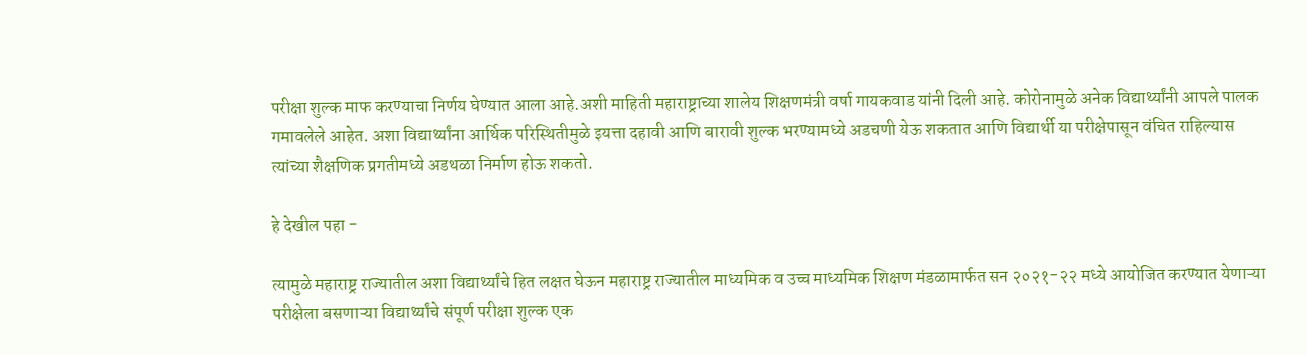परीक्षा शुल्क माफ करण्याचा निर्णय घेण्यात आला आहे.अशी माहिती महाराष्ट्राच्या शालेय शिक्षणमंत्री वर्षा गायकवाड यांनी दिली आहे. कोरोनामुळे अनेक विद्यार्थ्यांनी आपले पालक गमावलेले आहेत. अशा विद्यार्थ्यांना आर्थिक परिस्थितीमुळे इयत्ता दहावी आणि बारावी शुल्क भरण्यामध्ये अडचणी येऊ शकतात आणि विद्यार्थी या परीक्षेपासून वंचित राहिल्यास त्यांच्या शैक्षणिक प्रगतीमध्ये अडथळा निर्माण होऊ शकतो.

हे देखील पहा -

त्यामुळे महाराष्ट्र राज्यातील अशा विद्यार्थ्यांचे हित लक्षत घेऊन महाराष्ट्र राज्यातील माध्यमिक व उच्च माध्यमिक शिक्षण मंडळामार्फत सन २०२१-२२ मध्ये आयोजित करण्यात येणाऱ्या परीक्षेला बसणाऱ्या विद्यार्थ्यांचे संपूर्ण परीक्षा शुल्क एक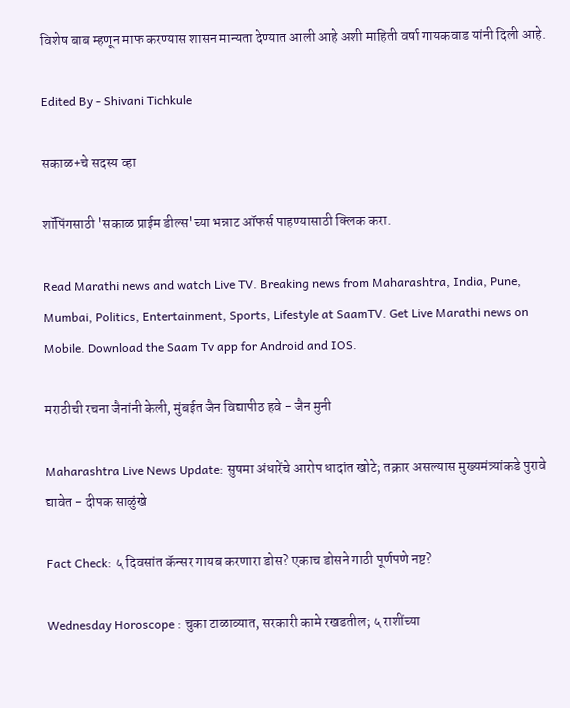विशेष बाब म्हणून माफ करण्यास शासन मान्यता देण्यात आली आहे अशी माहिती वर्षा गायकवाड यांनी दिली आहे.

Edited By - Shivani Tichkule

सकाळ+चे सदस्य व्हा

शॉपिंगसाठी 'सकाळ प्राईम डील्स'च्या भन्नाट ऑफर्स पाहण्यासाठी क्लिक करा.

Read Marathi news and watch Live TV. Breaking news from Maharashtra, India, Pune, Mumbai, Politics, Entertainment, Sports, Lifestyle at SaamTV. Get Live Marathi news on Mobile. Download the Saam Tv app for Android and IOS.

मराठीची रचना जैनांनी केली, मुंबईत जैन विद्यापीठ हवे - जैन मुनी

Maharashtra Live News Update: सुषमा अंधारेंचे आरोप धादांत खोटे; तक्रार असल्यास मुख्यमंत्र्यांकडे पुरावे द्यावेत - दीपक साळुंखे

Fact Check: ५ दिवसांत कॅन्सर गायब करणारा डोस? एकाच डोसने गाठी पूर्णपणे नष्ट?

Wednesday Horoscope : चुका टाळाव्यात, सरकारी कामे रखडतील; ५ राशींच्या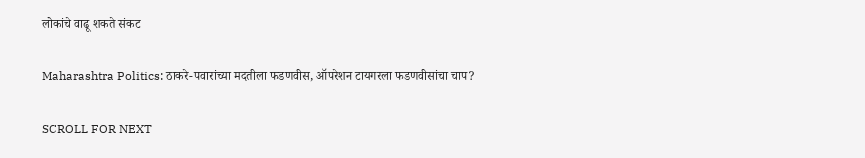लोकांचे वाढू शकते संकट

Maharashtra Politics: ठाकरे-पवारांच्या मदतीला फडणवीस, ऑपरेशन टायगरला फडणवीसांचा चाप?

SCROLL FOR NEXT